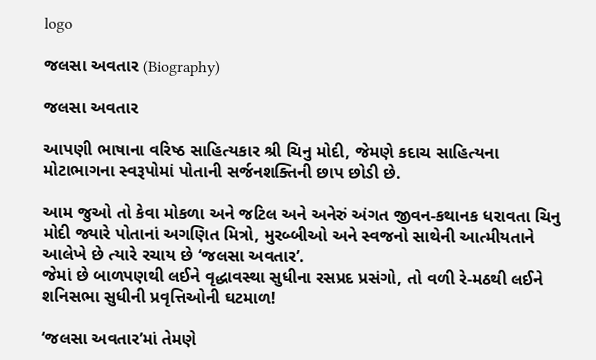logo

જલસા અવતાર (Biography)

જલસા અવતાર

આપણી ભાષાના વરિષ્ઠ સાહિત્યકાર શ્રી ચિનુ મોદી, જેમણે કદાચ સાહિત્યના મોટાભાગના સ્વરૂપોમાં પોતાની સર્જનશક્તિની છાપ છોડી છે.

આમ જુઓ તો કેવા મોકળા અને જટિલ અને અનેરું અંગત જીવન-કથાનક ધરાવતા ચિનુ મોદી જ્યારે પોતાનાં અગણિત મિત્રો, મુરબ્બીઓ અને સ્વજનો સાથેની આત્મીયતાને આલેખે છે ત્યારે રચાય છે ‘જલસા અવતાર’.
જેમાં છે બાળપણથી લઈને વૃદ્ધાવસ્થા સુધીના રસપ્રદ પ્રસંગો, તો વળી રે-મઠથી લઈને શનિસભા સુધીની પ્રવૃત્તિઓની ઘટમાળ!

‘જલસા અવતાર’માં તેમણે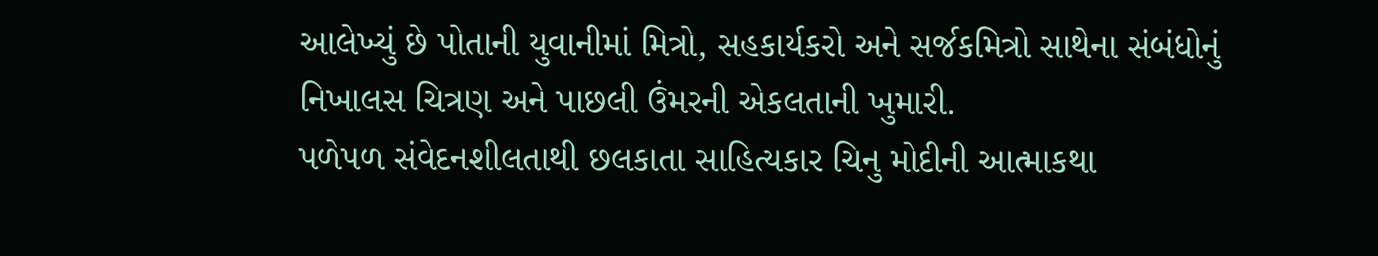આલેખ્યું છે પોતાની યુવાનીમાં મિત્રો, સહકાર્યકરો અને સર્જકમિત્રો સાથેના સંબંધોનું નિખાલસ ચિત્રણ અને પાછલી ઉંમરની એકલતાની ખુમારી.
પળેપળ સંવેદનશીલતાથી છલકાતા સાહિત્યકાર ચિનુ મોદીની આત્માકથા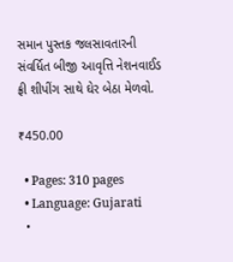સમાન પુસ્તક જલસાવતારની સંવર્ધિત બીજી આવૃત્તિ નેશનવાઈડ ફ્રી શીપીંગ સાથે ઘેર બેઠા મેળવો.

₹450.00

  • Pages: 310 pages
  • Language: Gujarati
  •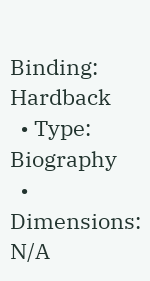Binding: Hardback
  • Type: Biography
  • Dimensions: N/A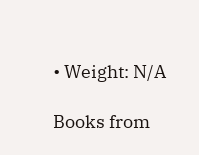• Weight: N/A

Books from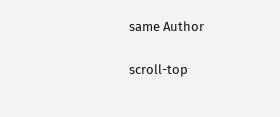same Author

scroll-top